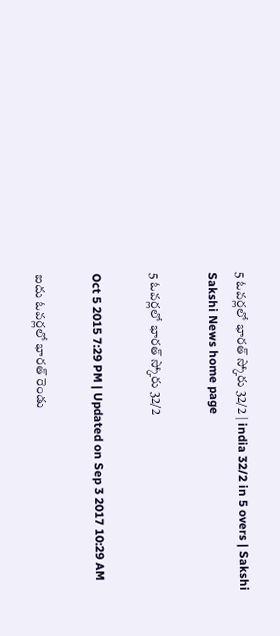5 ఓవర్లలో భారత్ స్కోరు 32/2 | india 32/2 in 5 overs | Sakshi
Sakshi News home page

5 ఓవర్లలో భారత్ స్కోరు 32/2

Oct 5 2015 7:29 PM | Updated on Sep 3 2017 10:29 AM

ఐదు ఓవర్లలో భారత్ రెండు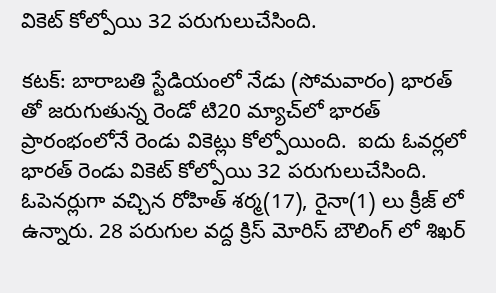వికెట్ కోల్పోయి 32 పరుగులుచేసింది.

కటక్: బారాబతి స్టేడియంలో నేడు (సోమవారం) భారత్ తో జరుగుతున్న రెండో టి20 మ్యాచ్‌లో భారత్ ప్రారంభంలోనే రెండు వికెట్లు కోల్పోయింది.  ఐదు ఓవర్లలో భారత్ రెండు వికెట్ కోల్పోయి 32 పరుగులుచేసింది. ఓపెనర్లుగా వచ్చిన రోహిత్ శర్మ(17), రైనా(1) లు క్రీజ్ లో ఉన్నారు. 28 పరుగుల వద్ద క్రిస్ మోరిస్ బౌలింగ్ లో శిఖర్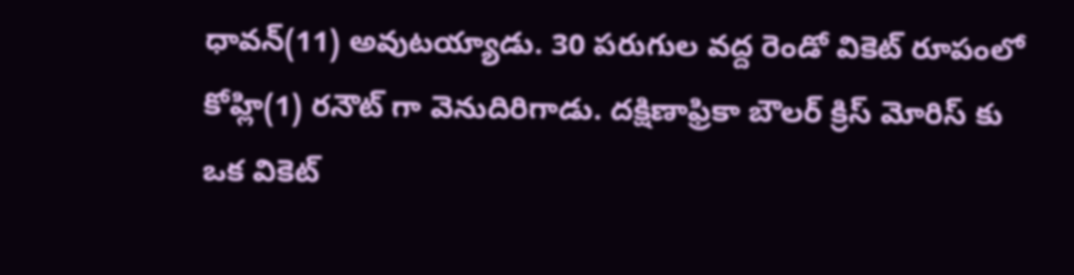ధావన్(11) అవుటయ్యాడు. 30 పరుగుల వద్ద రెండో వికెట్ రూపంలో కోహ్లి(1) రనౌట్ గా వెనుదిరిగాడు. దక్షిణాఫ్రికా బౌలర్ క్రిస్ మోరిస్ కు ఒక వికెట్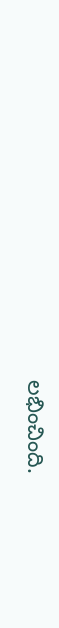లభించింది.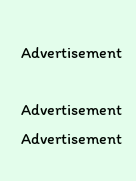Advertisement

Advertisement
Advertisement